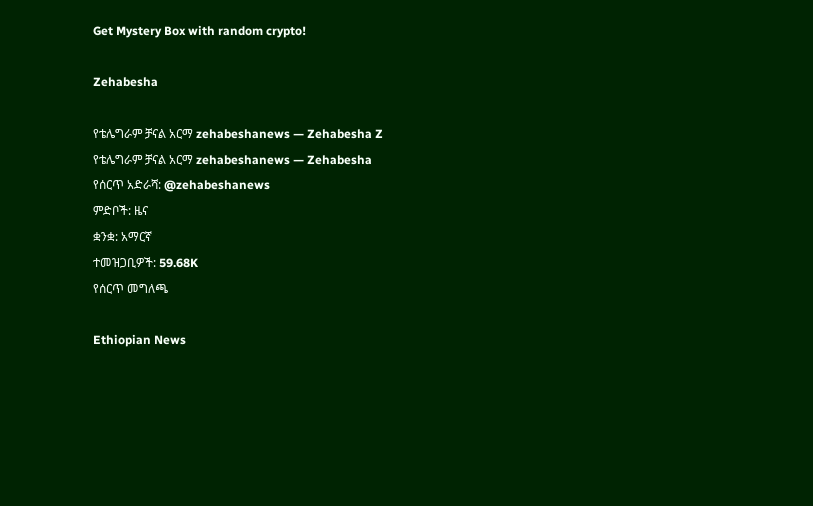Get Mystery Box with random crypto!

Zehabesha

የቴሌግራም ቻናል አርማ zehabeshanews — Zehabesha Z
የቴሌግራም ቻናል አርማ zehabeshanews — Zehabesha
የሰርጥ አድራሻ: @zehabeshanews
ምድቦች: ዜና
ቋንቋ: አማርኛ
ተመዝጋቢዎች: 59.68K
የሰርጥ መግለጫ

Ethiopian News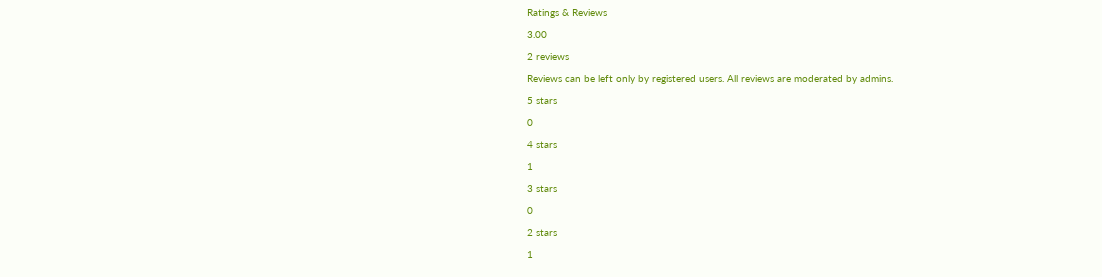Ratings & Reviews

3.00

2 reviews

Reviews can be left only by registered users. All reviews are moderated by admins.

5 stars

0

4 stars

1

3 stars

0

2 stars

1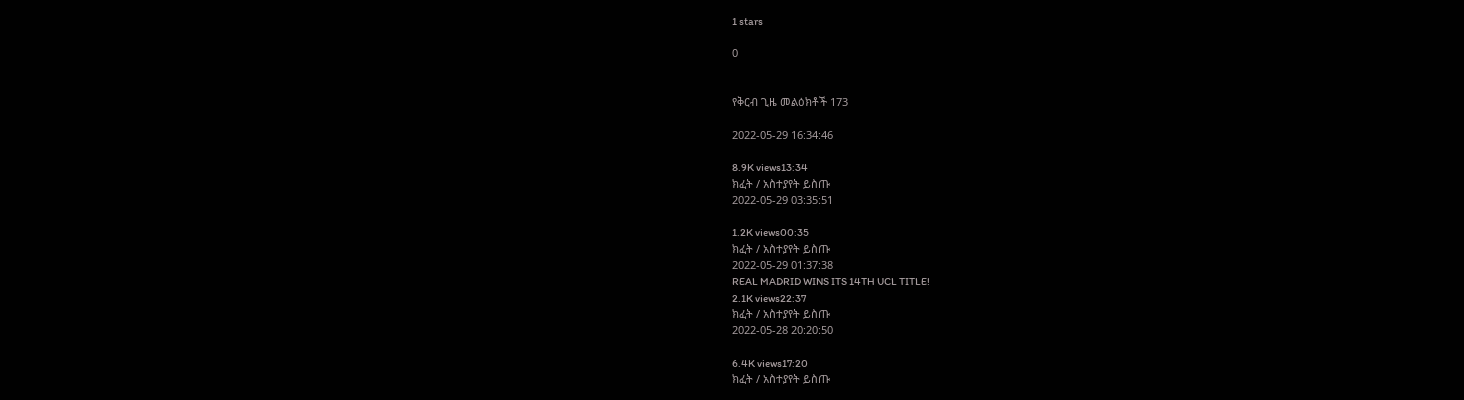1 stars

0


የቅርብ ጊዜ መልዕክቶች 173

2022-05-29 16:34:46

8.9K views13:34
ክፈት / አስተያየት ይስጡ
2022-05-29 03:35:51

1.2K views00:35
ክፈት / አስተያየት ይስጡ
2022-05-29 01:37:38
REAL MADRID WINS ITS 14TH UCL TITLE!
2.1K views22:37
ክፈት / አስተያየት ይስጡ
2022-05-28 20:20:50

6.4K views17:20
ክፈት / አስተያየት ይስጡ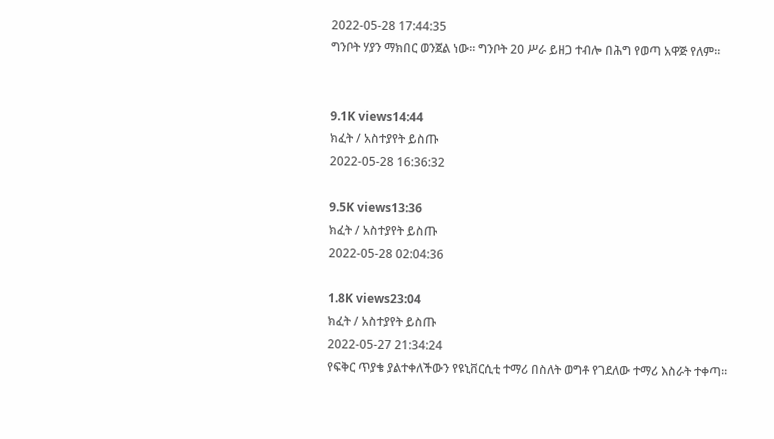2022-05-28 17:44:35
ግንቦት ሃያን ማክበር ወንጀል ነው። ግንቦት 20 ሥራ ይዘጋ ተብሎ በሕግ የወጣ አዋጅ የለም።


9.1K views14:44
ክፈት / አስተያየት ይስጡ
2022-05-28 16:36:32

9.5K views13:36
ክፈት / አስተያየት ይስጡ
2022-05-28 02:04:36

1.8K views23:04
ክፈት / አስተያየት ይስጡ
2022-05-27 21:34:24
የፍቅር ጥያቄ ያልተቀለችውን የዩኒቨርሲቲ ተማሪ በስለት ወግቶ የገደለው ተማሪ እስራት ተቀጣ።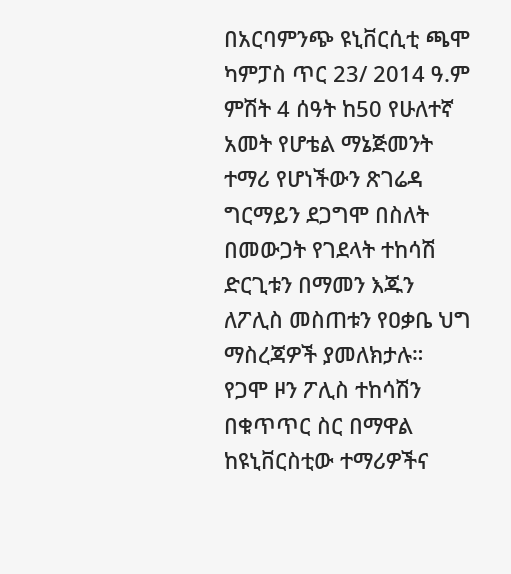በአርባምንጭ ዩኒቨርሲቲ ጫሞ ካምፓስ ጥር 23/ 2014 ዓ.ም ምሽት 4 ሰዓት ከ50 የሁለተኛ አመት የሆቴል ማኔጅመንት ተማሪ የሆነችውን ጽገሬዳ ግርማይን ደጋግሞ በስለት በመውጋት የገደላት ተከሳሽ ድርጊቱን በማመን እጁን ለፖሊስ መስጠቱን የዐቃቤ ህግ ማስረጃዎች ያመለክታሉ።
የጋሞ ዞን ፖሊስ ተከሳሽን በቁጥጥር ስር በማዋል ከዩኒቨርስቲው ተማሪዎችና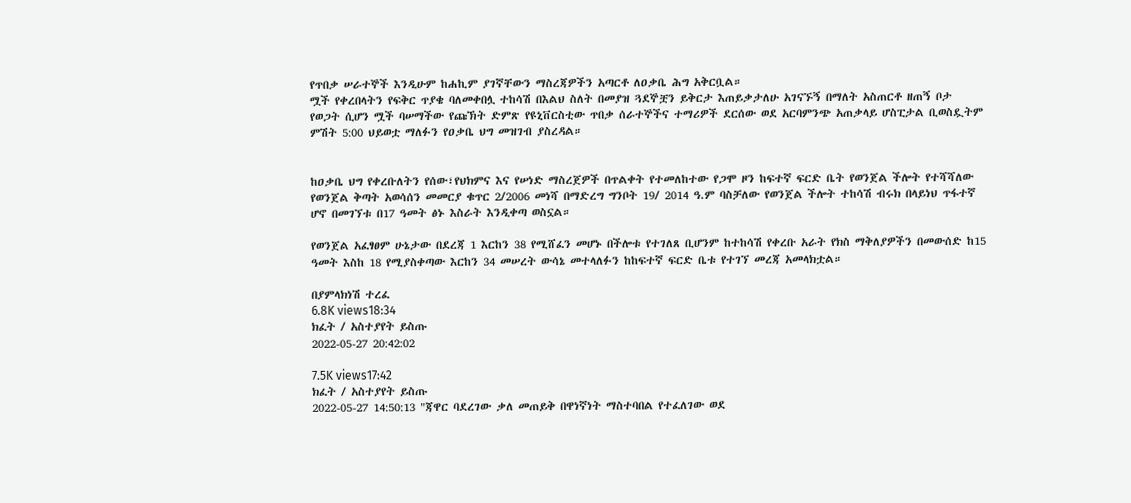የጥበቃ ሠራተኞች እንዲሁም ከሐኪም ያገኛቸውን ማስረጃዎችን አጣርቶ ለዐቃቤ ሕግ አቅርቧል።
ሟች የቀረበላትን የፍቅር ጥያቄ ባለመቀበሏ ተከሳሽ በእልህ ስለት በመያዝ ጓደኞቿን ይቅርታ እጠይቃታለሁ አገናኙኝ በማለት አስጠርቶ ዘጠኝ ቦታ የወጋት ሲሆን ሟች ባሠማችው የጩኽት ድምጽ የዩኒቨርስቲው ጥበቃ ሰራተኞችና ተማሪዎች ደርሰው ወደ አርባምንጭ አጠቃላይ ሆስፒታል ቢወስዷትም ምሽት 5:00 ህይወቷ ማለፉን የዐቃቤ ህግ መዝገብ ያስረዳል።


ከዐቃቤ ህግ የቀረቡለትን የሰው፣የህክምና እና የሠነድ ማስረጀዎች በጥልቀት የተመለከተው የጋሞ ዞን ከፍተኛ ፍርድ ቤት የወንጀል ችሎት የተሻሻለው የወንጀል ቅጣት አወሳሰን መመርያ ቁጥር 2/2006 መነሻ በማድረግ ግንቦት 19/ 2014 ዓ.ም ባስቻለው የወንጀል ችሎት ተከሳሽ ብሩክ በላይነህ ጥፋተኛ ሆኖ በመገኘቱ በ17 ዓመት ፅኑ እስራት እንዲቀጣ ወስኗል።

የወንጀል አፈፃፀም ሁኔታው በደረጃ 1 እርከን 38 የሚሸፈን መሆኑ በችሎቱ የተገለጸ ቢሆንም ከተከሳሽ የቀረቡ አራት የክስ ማቅለያዎችን በመውሰድ ከ15 ዓመት እስከ 18 የሚያስቀጣው እርከን 34 መሠረት ውሳኔ መተላለፉን ከከፍተኛ ፍርድ ቤቱ የተገኘ መረጃ አመላክቷል።

በያምላክነሽ ተረፈ
6.8K views18:34
ክፈት / አስተያየት ይስጡ
2022-05-27 20:42:02

7.5K views17:42
ክፈት / አስተያየት ይስጡ
2022-05-27 14:50:13 "ጃዋር ባደረገው ቃለ መጠይቅ በዋነኛነት ማስተባበል የተፈለገው ወደ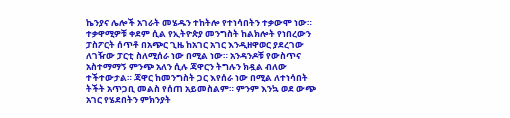ኬንያና ሌሎች አገራት መሄዱን ተከትሎ የተነሳበትን ተቃውሞ ነው። ተቃዋሚዎቹ ቀደም ሲል የኢትዮጵያ መንግስት ከልክሎት የነበረውን ፓስፖርት ሰጥቶ በአጭር ጊዜ ከአገር አገር እንዲዘዋወር ያደረገው ለገዥው ፓርቲ ስለሚሰራ ነው በሚል ነው። አንዳንዶቹ የውስጥና አስተማማኝ ምንጭ አለን ሲሉ ጃዋርን ትግሉን ክዷል ብለው ተችተውታል። ጃዋር ከመንግስት ጋር እየሰራ ነው በሚል ለተነሳበት ትችት አጥጋቢ መልስ የሰጠ አይመስልም። ምንም እንኳ ወደ ውጭ አገር የሄደበትን ምክንያት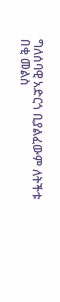ግለሰባዊ አድርጎ ቢያልፈውም ለትችቱ በቂ መልስ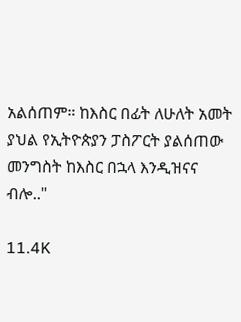አልሰጠም። ከእስር በፊት ለሁለት አመት ያህል የኢትዮጵያን ፓስፖርት ያልሰጠው መንግስት ከእስር በኋላ እንዲዝናና ብሎ.."

11.4K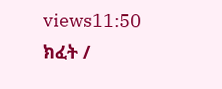views11:50
ክፈት /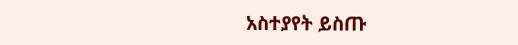አስተያየት ይስጡ